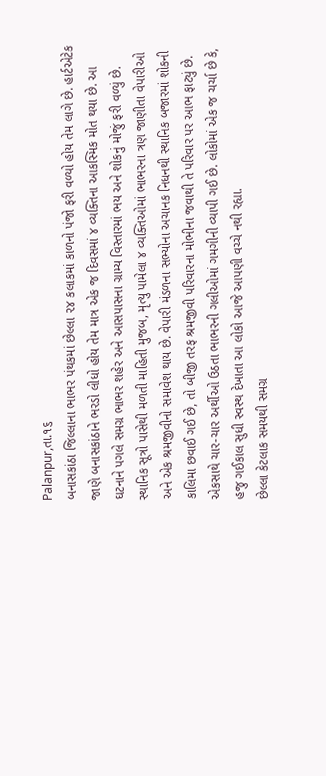Palanpur,તા.૧૬
બનાસકાંઠા જિલ્લાના ભાભર પંથકમાં છેલ્લા ૨૪ કલાકમાં કાળનો પંજો ફરી વળ્યો હોય તેમ લાગે છે. હાર્ટએટેક જાણે બનાસકાંઠાને ભરડો લીધો હોય તેમ માત્ર એક જ દિવસમાં ૪ વ્યક્તિના આકસ્મિક મોત થયા છે. આ ઘટનાને પગલે સમગ્ર ભાભર શહેર અને આસપાસના ગ્રામ્ય વિસ્તારમાં ભય અને શોકનું મોજું ફરી વળ્યું છે.
સ્થાનિક સૂત્રો પાસેથી મળતી માહિતી મુજબ, મૃત્યુ પામેલા ૪ વ્યક્તિઓમાં ભાભરના ત્રણ જાણીતા વેપારીઓ અને એક શ્રમજીવીનો સમાવેશ થાય છે. વેપારી મંડળના સભ્યોના અચાનક નિધનથી સ્થાનિક બજારમાં શોકની કાલિમા છવાઈ ગઈ છે, તો બીજી તરફ શ્રમજીવી પરિવારના મોભીના જવાથી તે પરિવાર પર આભ ફાટ્યું છે. એકસાથે ચાર-ચાર અર્થીઓ ઉઠતા ભાભરની ગલીઓમાં ગમગીની વ્યાપી ગઈ છે. લોકોમાં એક જ ચર્ચા છે કે, હજુ ગઈકાલ સુધી સ્વસ્થ દેખાતા આ લોકો આજે આપણી વચ્ચે નથી રહ્યા.
છેલ્લા કેટલાક સમયથી સમગ્ર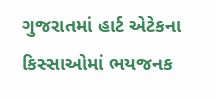ગુજરાતમાં હાર્ટ એટેકના કિસ્સાઓમાં ભયજનક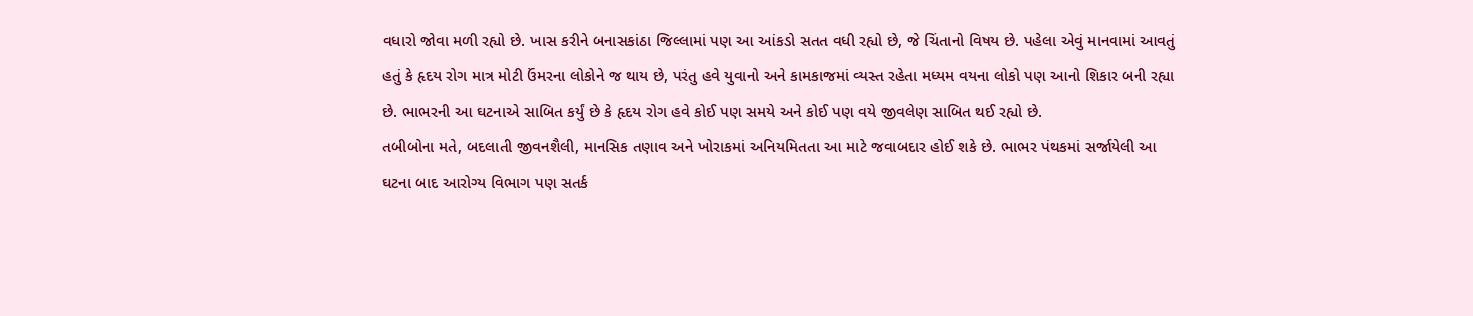વધારો જોવા મળી રહ્યો છે. ખાસ કરીને બનાસકાંઠા જિલ્લામાં પણ આ આંકડો સતત વધી રહ્યો છે, જે ચિંતાનો વિષય છે. પહેલા એવું માનવામાં આવતું હતું કે હૃદય રોગ માત્ર મોટી ઉંમરના લોકોને જ થાય છે, પરંતુ હવે યુવાનો અને કામકાજમાં વ્યસ્ત રહેતા મધ્યમ વયના લોકો પણ આનો શિકાર બની રહ્યા છે. ભાભરની આ ઘટનાએ સાબિત કર્યું છે કે હૃદય રોગ હવે કોઈ પણ સમયે અને કોઈ પણ વયે જીવલેણ સાબિત થઈ રહ્યો છે.
તબીબોના મતે, બદલાતી જીવનશૈલી, માનસિક તણાવ અને ખોરાકમાં અનિયમિતતા આ માટે જવાબદાર હોઈ શકે છે. ભાભર પંથકમાં સર્જાયેલી આ ઘટના બાદ આરોગ્ય વિભાગ પણ સતર્ક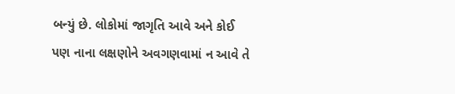બન્યું છે. લોકોમાં જાગૃતિ આવે અને કોઈ પણ નાના લક્ષણોને અવગણવામાં ન આવે તે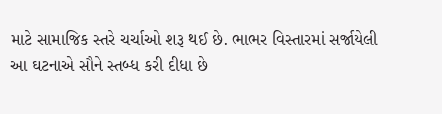માટે સામાજિક સ્તરે ચર્ચાઓ શરૂ થઈ છે. ભાભર વિસ્તારમાં સર્જાયેલી આ ઘટનાએ સૌને સ્તબ્ધ કરી દીધા છે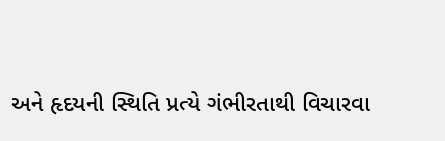અને હૃદયની સ્થિતિ પ્રત્યે ગંભીરતાથી વિચારવા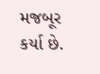મજબૂર કર્યા છે.